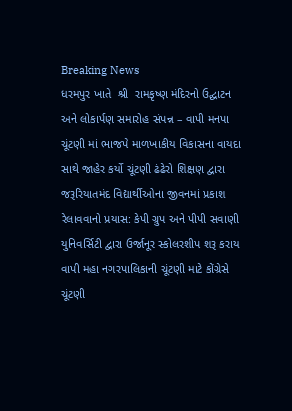Breaking News
ધરમપુર ખાતે  શ્રી  રામકૃષ્ણ મંદિરનો ઉદ્ઘાટન અને લોકાર્પણ સમારોહ સંપન્ન – વાપી મનપા ચૂંટણી માં ભાજપે માળખાકીય વિકાસના વાયદા સાથે જાહેર કર્યો ચૂંટણી ઢંઢેરો શિક્ષણ દ્વારા જરૂરિયાતમંદ વિદ્યાર્થીઓના જીવનમાં પ્રકાશ રેલાવવાનો પ્રયાસ: કેપી ગ્રુપ અને પીપી સવાણી યુનિવર્સિટી દ્વારા ઉર્જાનૂર સ્કોલરશીપ શરૂ કરાય વાપી મહા નગરપાલિકાની ચૂંટણી માટે કોંગ્રેસે  ચૂંટણી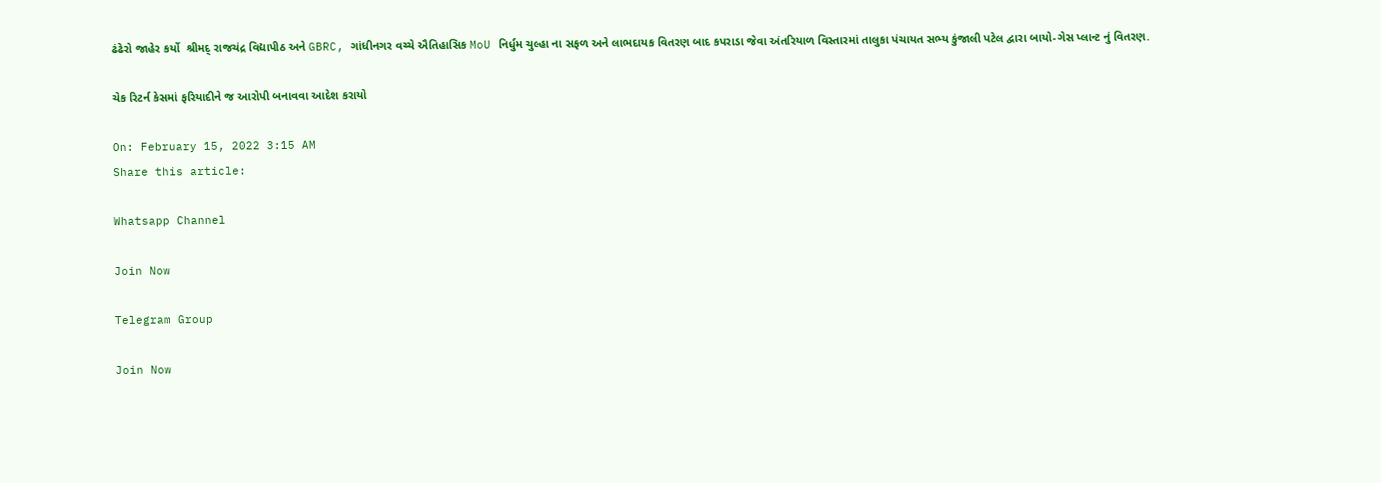ઢંઢેરો જાહેર કર્યો  શ્રીમદ્ રાજચંદ્ર વિદ્યાપીઠ અને GBRC, ગાંધીનગર વચ્ચે ઐતિહાસિક MoU નિર્ધુમ ચુલ્હા ના સફળ અને લાભદાયક વિતરણ બાદ કપરાડા જેવા અંતરિયાળ વિસ્તારમાં તાલુકા પંચાયત સભ્ય કુંજાલી પટેલ દ્વારા બાયો-ગેસ પ્લાન્ટ નું વિતરણ.

ચેક રિટર્ન કેસમાં ફરિયાદીને જ આરોપી બનાવવા આદેશ કરાયો

On: February 15, 2022 3:15 AM
Share this article:

Whatsapp Channel

Join Now

Telegram Group

Join Now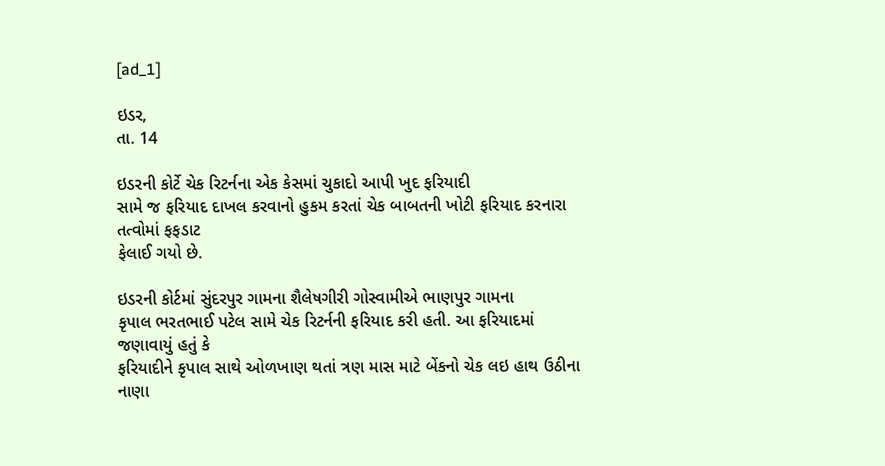[ad_1]

ઇડર,
તા. 14

ઇડરની કોર્ટે ચેક રિટર્નના એક કેસમાં ચુકાદો આપી ખુદ ફરિયાદી
સામે જ ફરિયાદ દાખલ કરવાનો હુકમ કરતાં ચેક બાબતની ખોટી ફરિયાદ કરનારા તત્વોમાં ફફડાટ
ફેલાઈ ગયો છે.

ઇડરની કોર્ટમાં સુંદરપુર ગામના શૈલેષગીરી ગોસ્વામીએ ભાણપુર ગામના
કૃપાલ ભરતભાઈ પટેલ સામે ચેક રિટર્નની ફરિયાદ કરી હતી. આ ફરિયાદમાં જણાવાયું હતું કે
ફરિયાદીને કૃપાલ સાથે ઓળખાણ થતાં ત્રણ માસ માટે બેંકનો ચેક લઇ હાથ ઉઠીના નાણા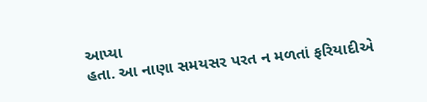આપ્યા
હતા. આ નાણા સમયસર પરત ન મળતાં ફરિયાદીએ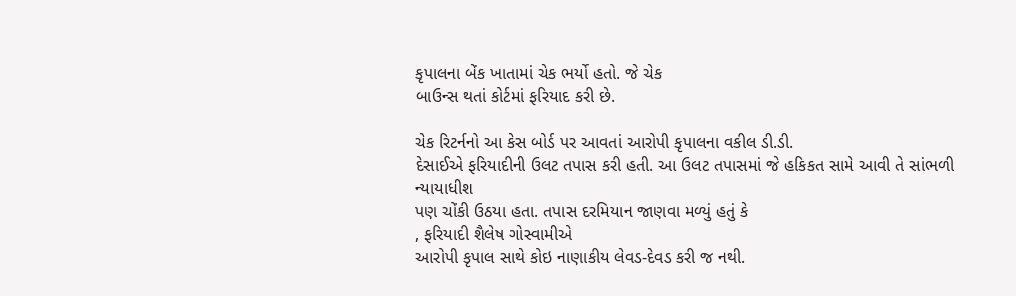કૃપાલના બેંક ખાતામાં ચેક ભર્યો હતો. જે ચેક
બાઉન્સ થતાં કોર્ટમાં ફરિયાદ કરી છે.

ચેક રિટર્નનો આ કેસ બોર્ડ પર આવતાં આરોપી કૃપાલના વકીલ ડી.ડી.
દેસાઈએ ફરિયાદીની ઉલટ તપાસ કરી હતી. આ ઉલટ તપાસમાં જે હકિકત સામે આવી તે સાંભળી ન્યાયાધીશ
પણ ચોંકી ઉઠયા હતા. તપાસ દરમિયાન જાણવા મળ્યું હતું કે
, ફરિયાદી શૈલેષ ગોસ્વામીએ
આરોપી કૃપાલ સાથે કોઇ નાણાકીય લેવડ-દેવડ કરી જ નથી.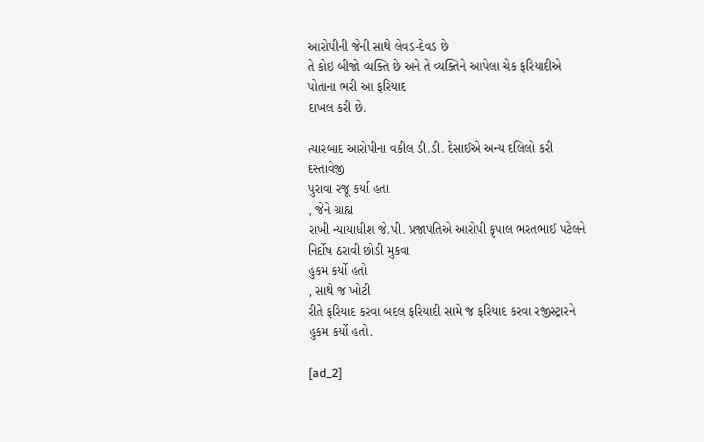આરોપીની જેની સાથે લેવડ-દેવડ છે
તે કોઇ બીજો વ્યક્તિ છે અને તે વ્યક્તિને આપેલા ચેક ફરિયાદીએ પોતાના ભરી આ ફરિયાદ
દાખલ કરી છે.

ત્યારબાદ આરોપીના વકીલ ડી.ડી. દેસાઈએ અન્ય દલિલો કરી દસ્તાવેજી
પુરાવા રજૂ કર્યા હતા
, જેને ગ્રાહ્ય
રાખી ન્યાયાધીશ જે.પી. પ્રજાપતિએ આરોપી કૃપાલ ભરતભાઈ પટેલને નિર્દોષ ઠરાવી છોડી મુકવા
હુકમ કર્યો હતો
, સાથે જ ખોટી
રીતે ફરિયાદ કરવા બદલ ફરિયાદી સામે જ ફરિયાદ કરવા રજીસ્ટ્રારને હુકમ કર્યો હતો.

[ad_2]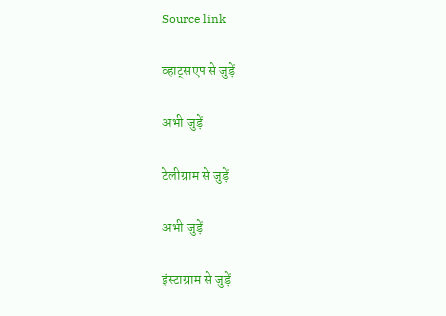Source link

व्हाट्सएप से जुड़ें

अभी जुड़ें

टेलीग्राम से जुड़ें

अभी जुड़ें

इंस्टाग्राम से जुड़ें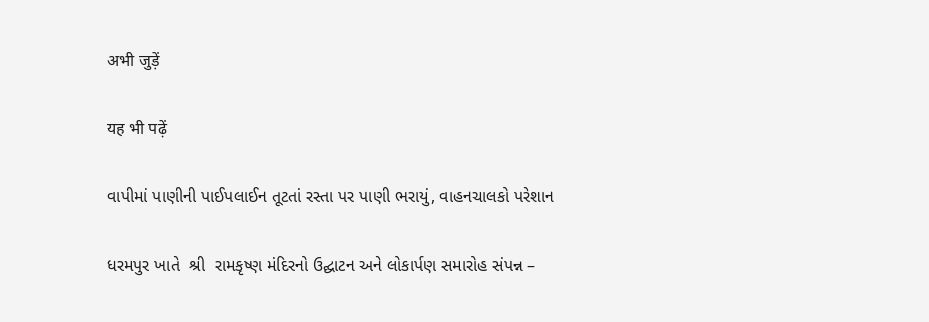अभी जुड़ें

यह भी पढ़ें

વાપીમાં પાણીની પાઈપલાઈન તૂટતાં રસ્તા પર પાણી ભરાયું, વાહનચાલકો પરેશાન

ધરમપુર ખાતે  શ્રી  રામકૃષ્ણ મંદિરનો ઉદ્ઘાટન અને લોકાર્પણ સમારોહ સંપન્ન –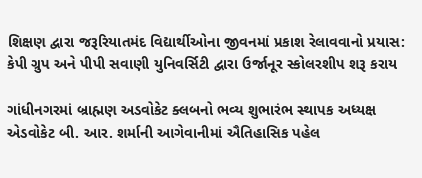શિક્ષણ દ્વારા જરૂરિયાતમંદ વિદ્યાર્થીઓના જીવનમાં પ્રકાશ રેલાવવાનો પ્રયાસ: કેપી ગ્રુપ અને પીપી સવાણી યુનિવર્સિટી દ્વારા ઉર્જાનૂર સ્કોલરશીપ શરૂ કરાય

ગાંધીનગરમાં બ્રાહ્મણ અડવોકેટ ક્લબનો ભવ્ય શુભારંભ સ્થાપક અધ્યક્ષ એડવોકેટ બી. આર. શર્માની આગેવાનીમાં ઐતિહાસિક પહેલ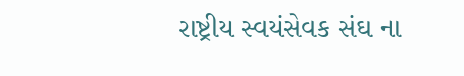રાષ્ટ્રીય સ્વયંસેવક સંઘ ના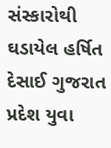સંસ્કારોથી ઘડાયેલ હર્ષિત દેસાઈ ગુજરાત પ્રદેશ યુવા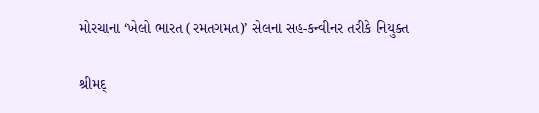મોરચાના ‘ખેલો ભારત (રમતગમત)’ સેલના સહ-કન્વીનર તરીકે નિયુક્ત

શ્રીમદ્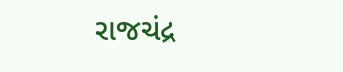રાજચંદ્ર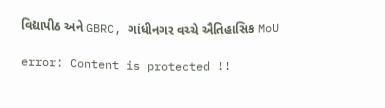વિદ્યાપીઠ અને GBRC, ગાંધીનગર વચ્ચે ઐતિહાસિક MoU

error: Content is protected !!